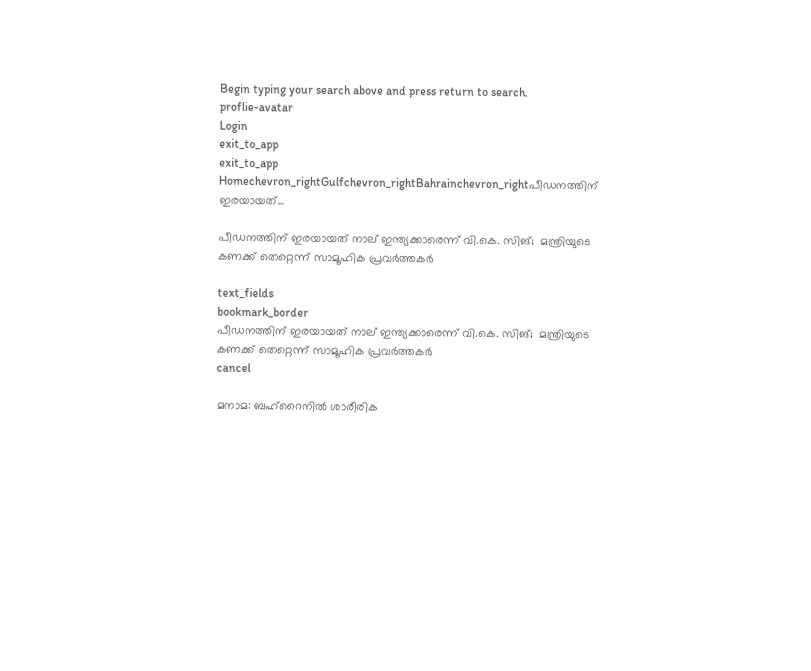Begin typing your search above and press return to search.
proflie-avatar
Login
exit_to_app
exit_to_app
Homechevron_rightGulfchevron_rightBahrainchevron_rightപീഡനത്തിന് ഇരയായത്...

പീഡനത്തിന് ഇരയായത് നാല് ഇന്ത്യക്കാരെന്ന് വി.കെ. സിങ്;  മന്ത്രിയുടെ കണക്ക് തെറ്റെന്ന് സാമൂഹിക പ്രവര്‍ത്തകര്‍

text_fields
bookmark_border
പീഡനത്തിന് ഇരയായത് നാല് ഇന്ത്യക്കാരെന്ന് വി.കെ. സിങ്;  മന്ത്രിയുടെ കണക്ക് തെറ്റെന്ന് സാമൂഹിക പ്രവര്‍ത്തകര്‍
cancel

മനാമ: ബഹ്റൈനില്‍ ശാരീരിക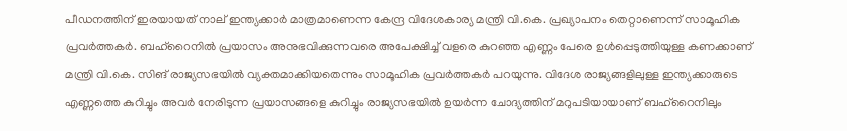പീഡനത്തിന് ഇരയായത് നാല് ഇന്ത്യക്കാര്‍ മാത്രമാണെന്ന കേന്ദ്ര വിദേശകാര്യ മന്ത്രി വി.കെ. പ്രഖ്യാപനം തെറ്റാണെന്ന് സാമൂഹിക പ്രവര്‍ത്തകര്‍. ബഹ്റൈനില്‍ പ്രയാസം അനുഭവിക്കുന്നവരെ അപേക്ഷിച്ച് വളരെ കുറഞ്ഞ എണ്ണം പേരെ ഉള്‍പ്പെടുത്തിയുള്ള കണക്കാണ് മന്ത്രി വി.കെ. സിങ് രാജ്യസഭയില്‍ വ്യക്തമാക്കിയതെന്നും സാമൂഹിക പ്രവര്‍ത്തകര്‍ പറയുന്നു. വിദേശ രാജ്യങ്ങളിലുള്ള ഇന്ത്യക്കാരുടെ എണ്ണത്തെ കുറിച്ചും അവര്‍ നേരിടുന്ന പ്രയാസങ്ങളെ കുറിച്ചും രാജ്യസഭയില്‍ ഉയര്‍ന്ന ചോദ്യത്തിന് മറുപടിയായാണ് ബഹ്റൈനിലും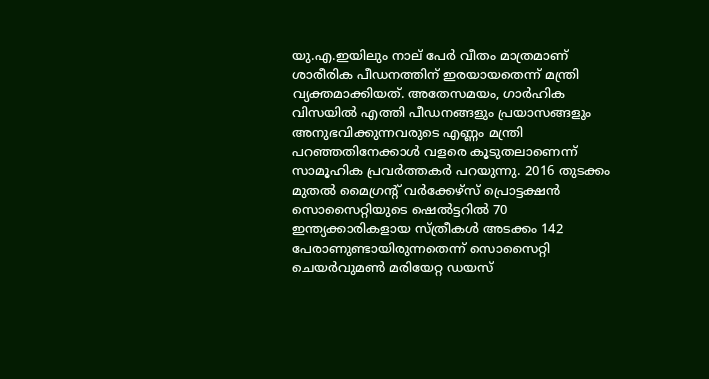യു.എ.ഇയിലും നാല് പേര്‍ വീതം മാത്രമാണ് ശാരീരിക പീഡനത്തിന് ഇരയായതെന്ന് മന്ത്രി വ്യക്തമാക്കിയത്. അതേസമയം, ഗാര്‍ഹിക വിസയില്‍ എത്തി പീഡനങ്ങളും പ്രയാസങ്ങളും അനുഭവിക്കുന്നവരുടെ എണ്ണം മന്ത്രി പറഞ്ഞതിനേക്കാള്‍ വളരെ കൂടുതലാണെന്ന് സാമൂഹിക പ്രവര്‍ത്തകര്‍ പറയുന്നു. 2016 തുടക്കം മുതല്‍ മൈഗ്രന്‍റ് വര്‍ക്കേഴ്സ് പ്രൊട്ടക്ഷന്‍ സൊസൈറ്റിയുടെ ഷെല്‍ട്ടറില്‍ 70 ഇന്ത്യക്കാരികളായ സ്ത്രീകള്‍ അടക്കം 142 പേരാണുണ്ടായിരുന്നതെന്ന് സൊസൈറ്റി ചെയര്‍വുമണ്‍ മരിയേറ്റ ഡയസ്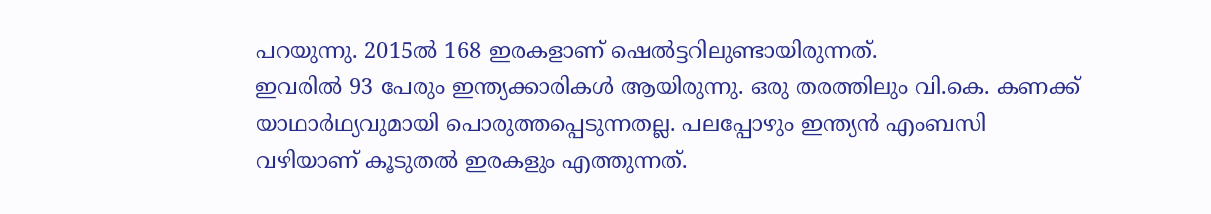പറയുന്നു. 2015ല്‍ 168 ഇരകളാണ് ഷെല്‍ട്ടറിലുണ്ടായിരുന്നത്.
ഇവരില്‍ 93 പേരും ഇന്ത്യക്കാരികള്‍ ആയിരുന്നു. ഒരു തരത്തിലും വി.കെ. കണക്ക് യാഥാര്‍ഥ്യവുമായി പൊരുത്തപ്പെടുന്നതല്ല. പലപ്പോഴും ഇന്ത്യന്‍ എംബസി വഴിയാണ് കൂടുതല്‍ ഇരകളും എത്തുന്നത്.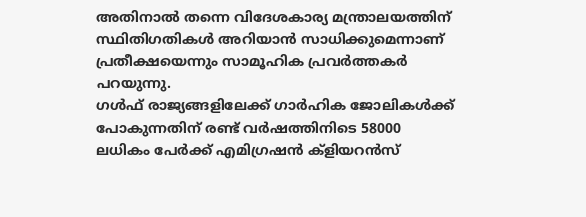അതിനാല്‍ തന്നെ വിദേശകാര്യ മന്ത്രാലയത്തിന് സ്ഥിതിഗതികള്‍ അറിയാന്‍ സാധിക്കുമെന്നാണ് പ്രതീക്ഷയെന്നും സാമൂഹിക പ്രവര്‍ത്തകര്‍ പറയുന്നു.
ഗള്‍ഫ് രാജ്യങ്ങളിലേക്ക് ഗാര്‍ഹിക ജോലികള്‍ക്ക് പോകുന്നതിന് രണ്ട് വര്‍ഷത്തിനിടെ 58000 ലധികം പേര്‍ക്ക് എമിഗ്രഷന്‍ ക്ളിയറന്‍സ്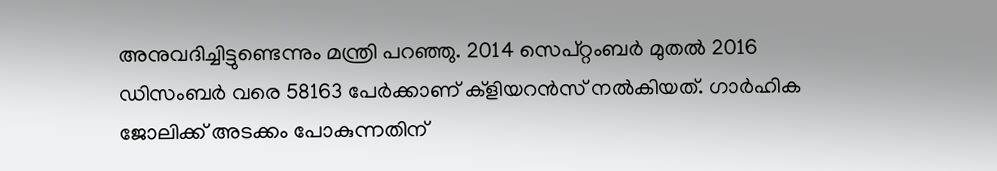അനുവദിച്ചിട്ടുണ്ടെന്നും മന്ത്രി പറഞ്ഞു. 2014 സെപ്റ്റംബര്‍ മുതല്‍ 2016 ഡിസംബര്‍ വരെ 58163 പേര്‍ക്കാണ് ക്ളിയറന്‍സ് നല്‍കിയത്. ഗാര്‍ഹിക ജോലിക്ക് അടക്കം പോകുന്നതിന്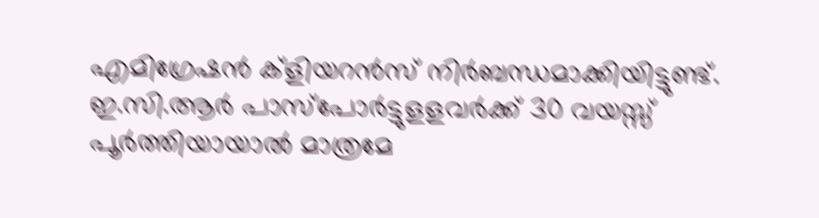എമിഗ്രേഷന്‍ ക്ളിയറന്‍സ് നിര്‍ബന്ധമാക്കിയിട്ടുണ്ട്. ഇ.സി.ആര്‍ പാസ്പോര്‍ട്ടുളളവര്‍ക്ക് 30 വയസ്സ് പൂര്‍ത്തിയായാല്‍ മാത്രമേ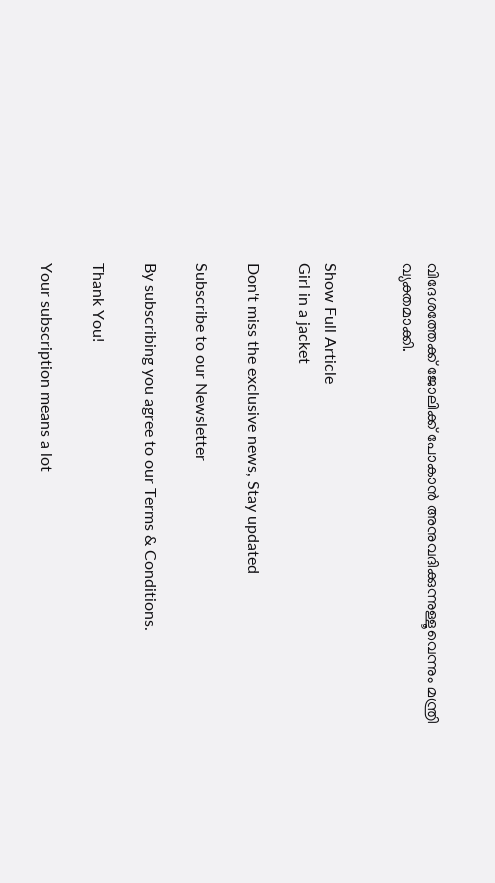വിദേശത്തേക്ക് ജോലിക്ക് പോകാന്‍ അനുവദിക്കുന്നുള്ളൂവെന്നും മന്ത്രി വ്യക്തമാക്കി.


Show Full Article
Girl in a jacket

Don't miss the exclusive news, Stay updated

Subscribe to our Newsletter

By subscribing you agree to our Terms & Conditions.

Thank You!

Your subscription means a lot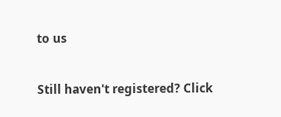to us

Still haven't registered? Click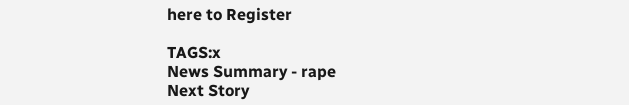here to Register

TAGS:x
News Summary - rape
Next Story